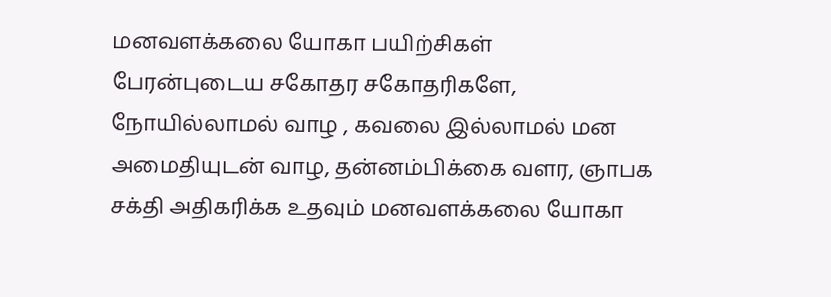மனவளக்கலை யோகா பயிற்சிகள்
பேரன்புடைய சகோதர சகோதரிகளே,
நோயில்லாமல் வாழ , கவலை இல்லாமல் மன அமைதியுடன் வாழ, தன்னம்பிக்கை வளர, ஞாபக சக்தி அதிகரிக்க உதவும் மனவளக்கலை யோகா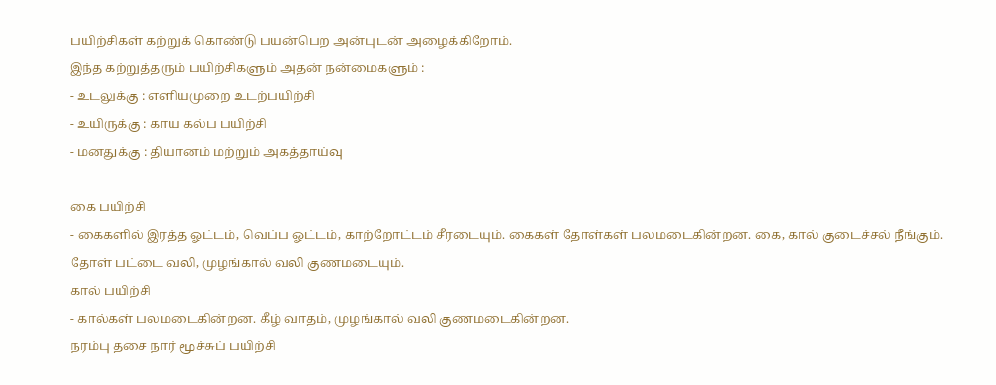பயிற்சிகள் கற்றுக் கொண்டு பயன்பெற அன்புடன் அழைக்கிறோம்.
இந்த கற்றுத்தரும் பயிற்சிகளும் அதன் நன்மைகளும் :
- உடலுக்கு : எளியமுறை உடற்பயிற்சி
- உயிருக்கு : காய கல்ப பயிற்சி
- மனதுக்கு : தியானம் மற்றும் அகத்தாய்வு

கை பயிற்சி
- கைகளில் இரத்த ஓட்டம், வெப்ப ஓட்டம், காற்றோட்டம் சீரடையும். கைகள் தோள்கள் பலமடைகின்றன. கை, கால் குடைச்சல் நீங்கும். தோள் பட்டை வலி, முழங்கால் வலி குணமடையும்.
கால் பயிற்சி
- கால்கள் பலமடைகின்றன. கீழ் வாதம், முழங்கால் வலி குணமடைகின்றன.
நரம்பு தசை நார் மூச்சுப் பயிற்சி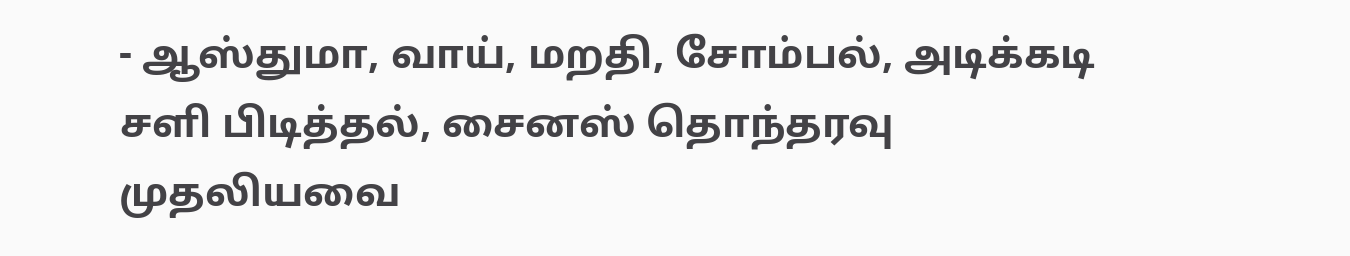- ஆஸ்துமா, வாய், மறதி, சோம்பல், அடிக்கடி சளி பிடித்தல், சைனஸ் தொந்தரவு முதலியவை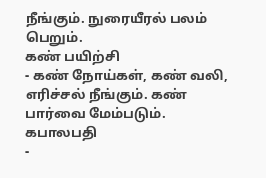நீங்கும். நுரையீரல் பலம் பெறும்.
கண் பயிற்சி
- கண் நோய்கள், கண் வலி, எரிச்சல் நீங்கும். கண் பார்வை மேம்படும்.
கபாலபதி
-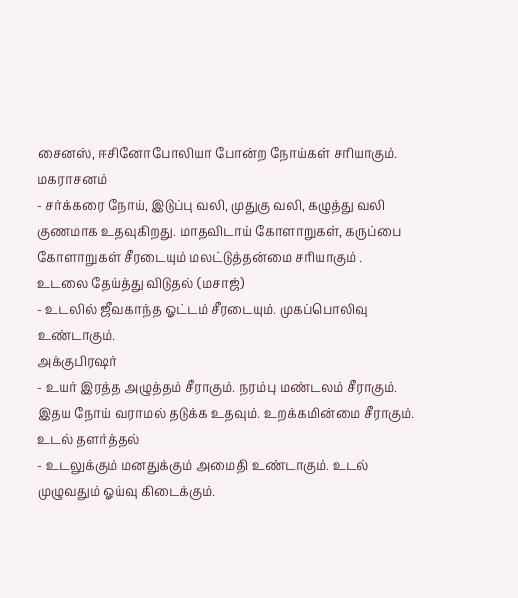சைனஸ், ஈசினோபோலியா போன்ற நோய்கள் சரியாகும்.
மகராசனம்
- சர்க்கரை நோய், இடுப்பு வலி, முதுகு வலி, கழுத்து வலி குணமாக உதவுகிறது. மாதவிடாய் கோளாறுகள், கருப்பை கோளாறுகள் சீரடையும் மலட்டுத்தன்மை சரியாகும் .
உடலை தேய்த்து விடுதல் (மசாஜ்)
- உடலில் ஜீவகாந்த ஓட்டம் சீரடையும். முகப்பொலிவு உண்டாகும்.
அக்குபிரஷர்
- உயர் இரத்த அழுத்தம் சீராகும். நரம்பு மண்டலம் சீராகும். இதய நோய் வராமல் தடுக்க உதவும். உறக்கமின்மை சீராகும்.
உடல் தளர்த்தல்
- உடலுக்கும் மனதுக்கும் அமைதி உண்டாகும். உடல் முழுவதும் ஓய்வு கிடைக்கும்.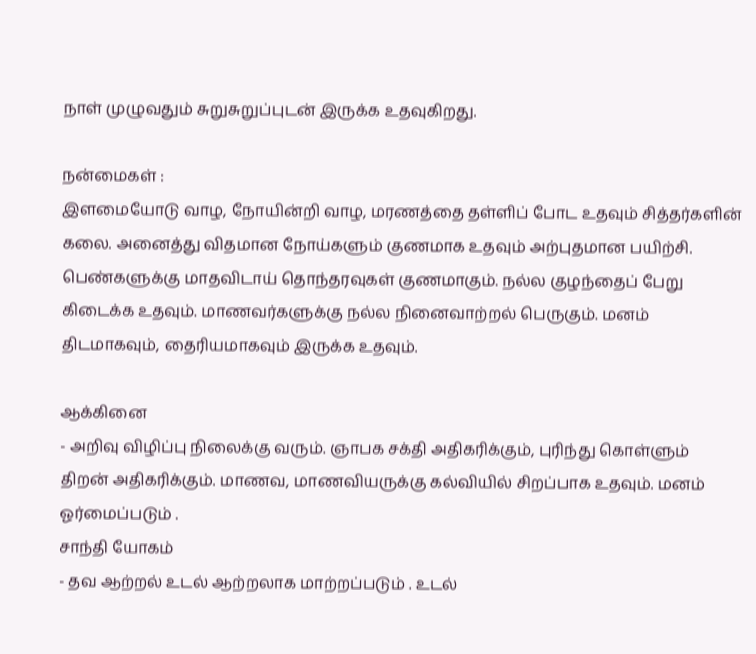நாள் முழுவதும் சுறுசுறுப்புடன் இருக்க உதவுகிறது.

நன்மைகள் :
இளமையோடு வாழ, நோயின்றி வாழ, மரணத்தை தள்ளிப் போட உதவும் சித்தர்களின் கலை. அனைத்து விதமான நோய்களும் குணமாக உதவும் அற்புதமான பயிற்சி. பெண்களுக்கு மாதவிடாய் தொந்தரவுகள் குணமாகும். நல்ல குழந்தைப் பேறு கிடைக்க உதவும். மாணவர்களுக்கு நல்ல நினைவாற்றல் பெருகும். மனம் திடமாகவும், தைரியமாகவும் இருக்க உதவும்.

ஆக்கினை
- அறிவு விழிப்பு நிலைக்கு வரும். ஞாபக சக்தி அதிகரிக்கும், புரிந்து கொள்ளும் திறன் அதிகரிக்கும். மாணவ, மாணவியருக்கு கல்வியில் சிறப்பாக உதவும். மனம் ஓர்மைப்படும் .
சாந்தி யோகம்
- தவ ஆற்றல் உடல் ஆற்றலாக மாற்றப்படும் . உடல்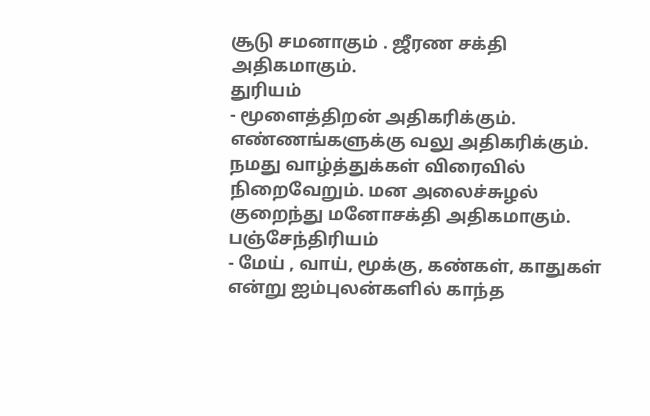சூடு சமனாகும் . ஜீரண சக்தி அதிகமாகும்.
துரியம்
- மூளைத்திறன் அதிகரிக்கும். எண்ணங்களுக்கு வலு அதிகரிக்கும். நமது வாழ்த்துக்கள் விரைவில் நிறைவேறும். மன அலைச்சுழல் குறைந்து மனோசக்தி அதிகமாகும்.
பஞ்சேந்திரியம்
- மேய் , வாய், மூக்கு, கண்கள், காதுகள் என்று ஐம்புலன்களில் காந்த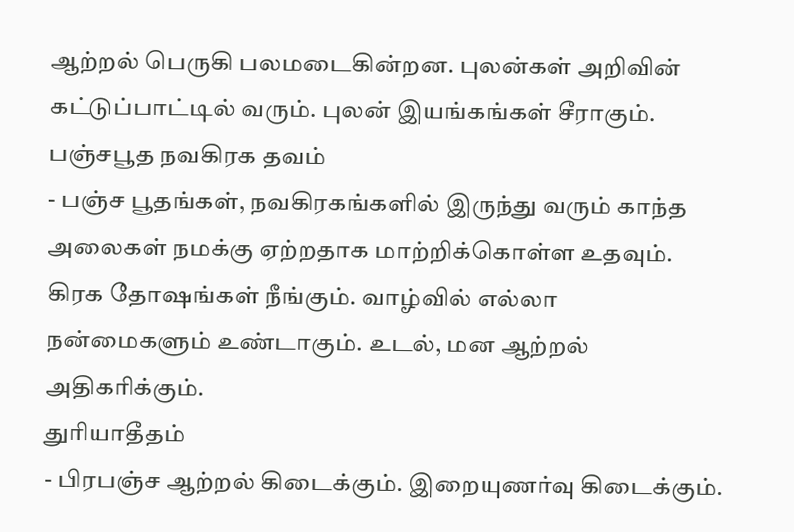ஆற்றல் பெருகி பலமடைகின்றன. புலன்கள் அறிவின் கட்டுப்பாட்டில் வரும். புலன் இயங்கங்கள் சீராகும்.
பஞ்சபூத நவகிரக தவம்
- பஞ்ச பூதங்கள், நவகிரகங்களில் இருந்து வரும் காந்த அலைகள் நமக்கு ஏற்றதாக மாற்றிக்கொள்ள உதவும். கிரக தோஷங்கள் நீங்கும். வாழ்வில் எல்லா நன்மைகளும் உண்டாகும். உடல், மன ஆற்றல் அதிகரிக்கும்.
துரியாதீதம்
- பிரபஞ்ச ஆற்றல் கிடைக்கும். இறையுணர்வு கிடைக்கும்.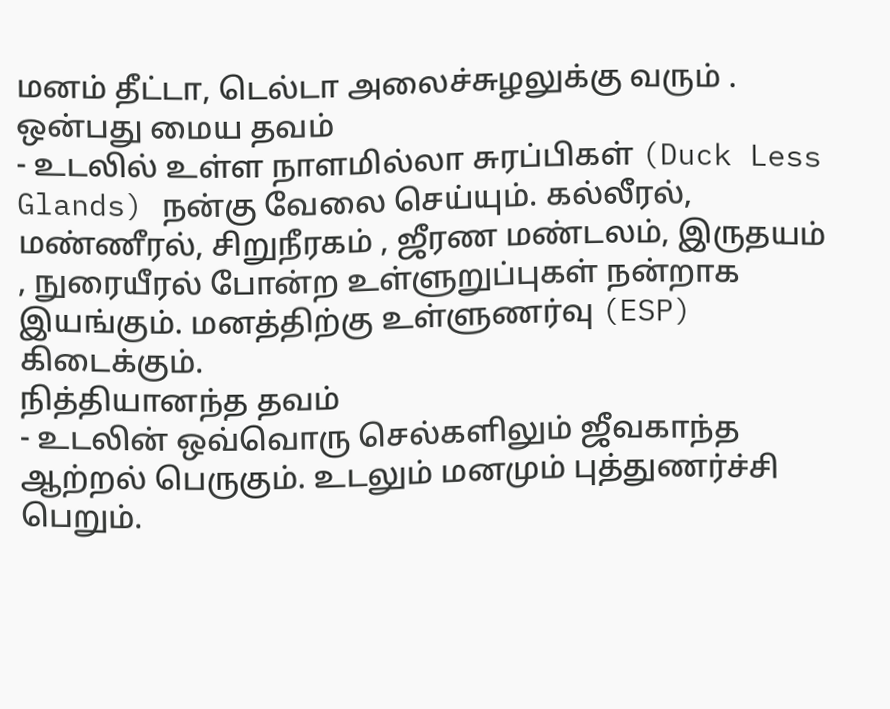மனம் தீட்டா, டெல்டா அலைச்சுழலுக்கு வரும் .
ஒன்பது மைய தவம்
- உடலில் உள்ள நாளமில்லா சுரப்பிகள் (Duck Less Glands) நன்கு வேலை செய்யும். கல்லீரல், மண்ணீரல், சிறுநீரகம் , ஜீரண மண்டலம், இருதயம் , நுரையீரல் போன்ற உள்ளுறுப்புகள் நன்றாக இயங்கும். மனத்திற்கு உள்ளுணர்வு (ESP) கிடைக்கும்.
நித்தியானந்த தவம்
- உடலின் ஒவ்வொரு செல்களிலும் ஜீவகாந்த ஆற்றல் பெருகும். உடலும் மனமும் புத்துணர்ச்சி பெறும்.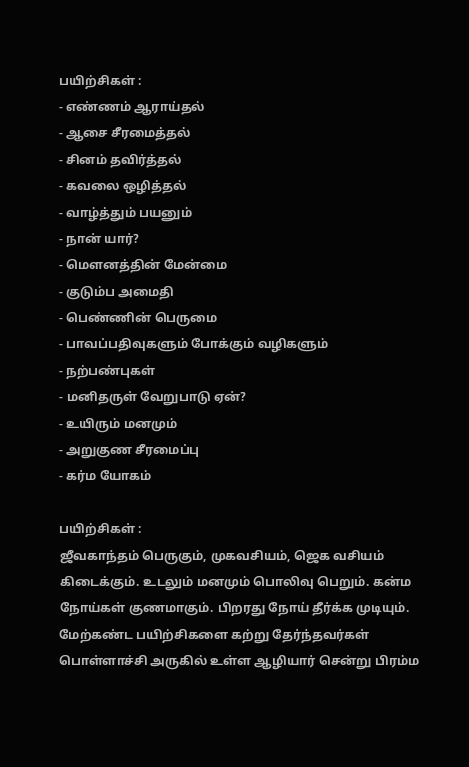பயிற்சிகள் :
- எண்ணம் ஆராய்தல்
- ஆசை சீரமைத்தல்
- சினம் தவிர்த்தல்
- கவலை ஒழித்தல்
- வாழ்த்தும் பயனும்
- நான் யார்?
- மௌனத்தின் மேன்மை
- குடும்ப அமைதி
- பெண்ணின் பெருமை
- பாவப்பதிவுகளும் போக்கும் வழிகளும்
- நற்பண்புகள்
- மனிதருள் வேறுபாடு ஏன்?
- உயிரும் மனமும்
- அறுகுண சீரமைப்பு
- கர்ம யோகம்

பயிற்சிகள் :
ஜீவகாந்தம் பெருகும், முகவசியம், ஜெக வசியம் கிடைக்கும். உடலும் மனமும் பொலிவு பெறும். கன்ம நோய்கள் குணமாகும். பிறரது நோய் தீர்க்க முடியும். மேற்கண்ட பயிற்சிகளை கற்று தேர்ந்தவர்கள் பொள்ளாச்சி அருகில் உள்ள ஆழியார் சென்று பிரம்ம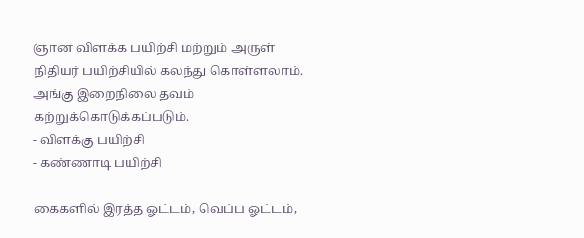ஞான விளக்க பயிற்சி மற்றும் அருள் நிதியர் பயிற்சியில் கலந்து கொள்ளலாம். அங்கு இறைநிலை தவம் கற்றுக்கொடுக்கப்படும்.
- விளக்கு பயிற்சி
- கண்ணாடி பயிற்சி

கைகளில் இரத்த ஓட்டம், வெப்ப ஓட்டம்,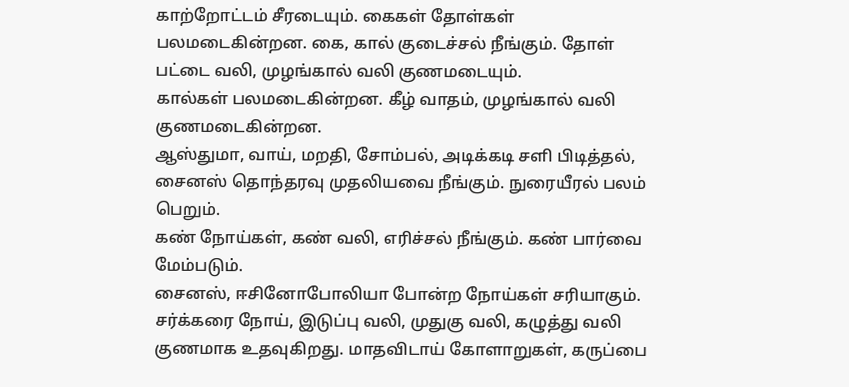காற்றோட்டம் சீரடையும். கைகள் தோள்கள் பலமடைகின்றன. கை, கால் குடைச்சல் நீங்கும். தோள் பட்டை வலி, முழங்கால் வலி குணமடையும்.
கால்கள் பலமடைகின்றன. கீழ் வாதம், முழங்கால் வலி குணமடைகின்றன.
ஆஸ்துமா, வாய், மறதி, சோம்பல், அடிக்கடி சளி பிடித்தல், சைனஸ் தொந்தரவு முதலியவை நீங்கும். நுரையீரல் பலம் பெறும்.
கண் நோய்கள், கண் வலி, எரிச்சல் நீங்கும். கண் பார்வை மேம்படும்.
சைனஸ், ஈசினோபோலியா போன்ற நோய்கள் சரியாகும்.
சர்க்கரை நோய், இடுப்பு வலி, முதுகு வலி, கழுத்து வலி குணமாக உதவுகிறது. மாதவிடாய் கோளாறுகள், கருப்பை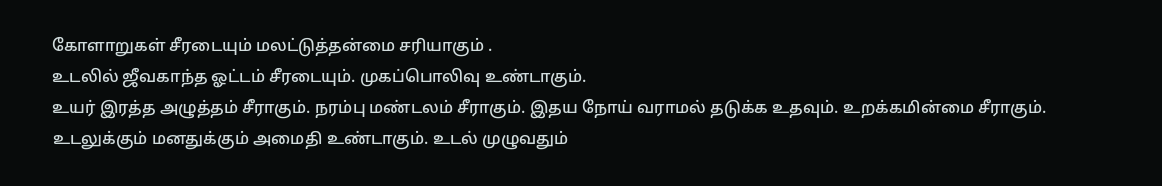கோளாறுகள் சீரடையும் மலட்டுத்தன்மை சரியாகும் .
உடலில் ஜீவகாந்த ஓட்டம் சீரடையும். முகப்பொலிவு உண்டாகும்.
உயர் இரத்த அழுத்தம் சீராகும். நரம்பு மண்டலம் சீராகும். இதய நோய் வராமல் தடுக்க உதவும். உறக்கமின்மை சீராகும்.
உடலுக்கும் மனதுக்கும் அமைதி உண்டாகும். உடல் முழுவதும்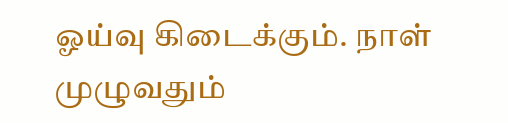ஓய்வு கிடைக்கும். நாள் முழுவதும்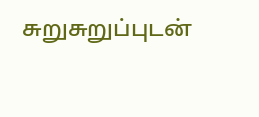சுறுசுறுப்புடன்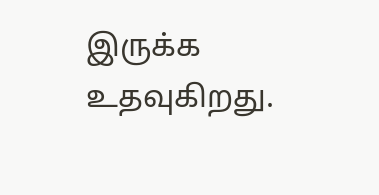இருக்க உதவுகிறது.